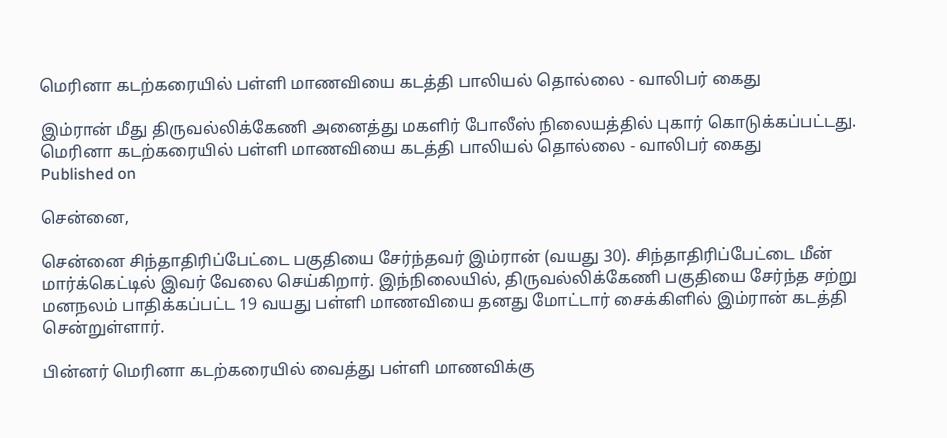மெரினா கடற்கரையில் பள்ளி மாணவியை கடத்தி பாலியல் தொல்லை - வாலிபர் கைது

இம்ரான் மீது திருவல்லிக்கேணி அனைத்து மகளிர் போலீஸ் நிலையத்தில் புகார் கொடுக்கப்பட்டது.
மெரினா கடற்கரையில் பள்ளி மாணவியை கடத்தி பாலியல் தொல்லை - வாலிபர் கைது
Published on

சென்னை,

சென்னை சிந்தாதிரிப்பேட்டை பகுதியை சேர்ந்தவர் இம்ரான் (வயது 30). சிந்தாதிரிப்பேட்டை மீன் மார்க்கெட்டில் இவர் வேலை செய்கிறார். இந்நிலையில், திருவல்லிக்கேணி பகுதியை சேர்ந்த சற்று மனநலம் பாதிக்கப்பட்ட 19 வயது பள்ளி மாணவியை தனது மோட்டார் சைக்கிளில் இம்ரான் கடத்தி சென்றுள்ளார்.

பின்னர் மெரினா கடற்கரையில் வைத்து பள்ளி மாணவிக்கு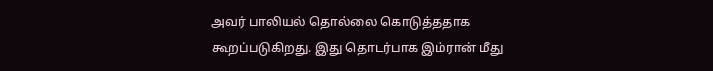அவர் பாலியல் தொல்லை கொடுத்ததாக கூறப்படுகிறது. இது தொடர்பாக இம்ரான் மீது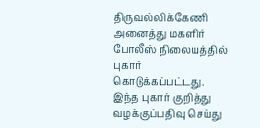திருவல்லிக்கேணி அனைத்து மகளிர் போலீஸ் நிலையத்தில் புகார் கொடுக்கப்பட்டது. இந்த புகார் குறித்து வழக்குப்பதிவு செய்து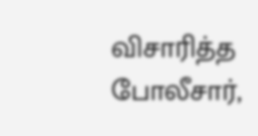விசாரித்த போலீசார்,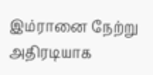இம்ரானை நேற்று அதிரடியாக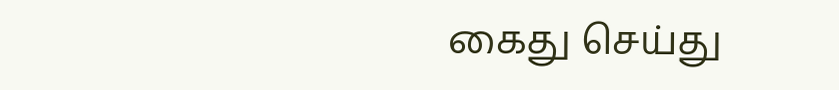கைது செய்து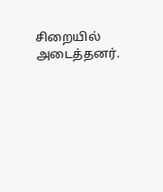சிறையில் அடைத்தனர்.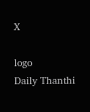X

logo
Daily Thanthi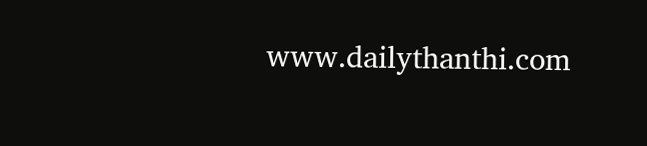www.dailythanthi.com